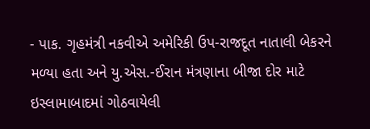- પાક. ગૃહમંત્રી નકવીએ અમેરિકી ઉપ-રાજદૂત નાતાલી બેકરને મળ્યા હતા અને યુ.એસ.-ઈરાન મંત્રણાના બીજા દોર માટે ઇસ્લામાબાદમાં ગોઠવાયેલી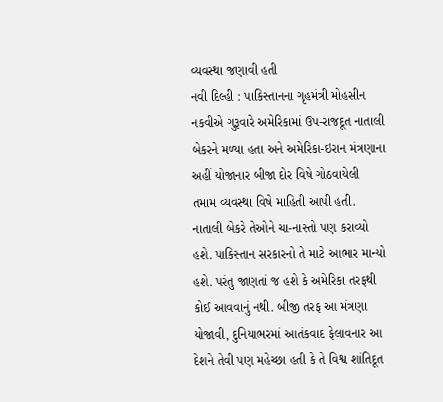વ્યવસ્થા જણાવી હતી
નવી દિલ્હી : પાકિસ્તાનના ગૃહમંત્રી મોહસીન નકવીએ ગુરૂવારે અમેરિકામાં ઉપ-રાજદૂત નાતાલી બેકરને મળ્યા હતા અને અમેરિકા-ઇરાન મંત્રણાના અહીં યોજાનાર બીજા દોર વિષે ગોઠવાયેલી તમામ વ્યવસ્થા વિષે માહિતી આપી હતી. નાતાલી બેકરે તેઓને ચા-નાસ્તો પણ કરાવ્યો હશે. પાકિસ્તાન સરકારનો તે માટે આભાર માન્યો હશે. પરંતુ જાણતાં જ હશે કે અમેરિકા તરફથી કોઈ આવવાનું નથી. બીજી તરફ આ મંત્રણા યોજાવી, દુનિયાભરમાં આતંકવાદ ફેલાવનાર આ દેશને તેવી પણ મહેચ્છા હતી કે તે વિશ્વ શાંતિદૂત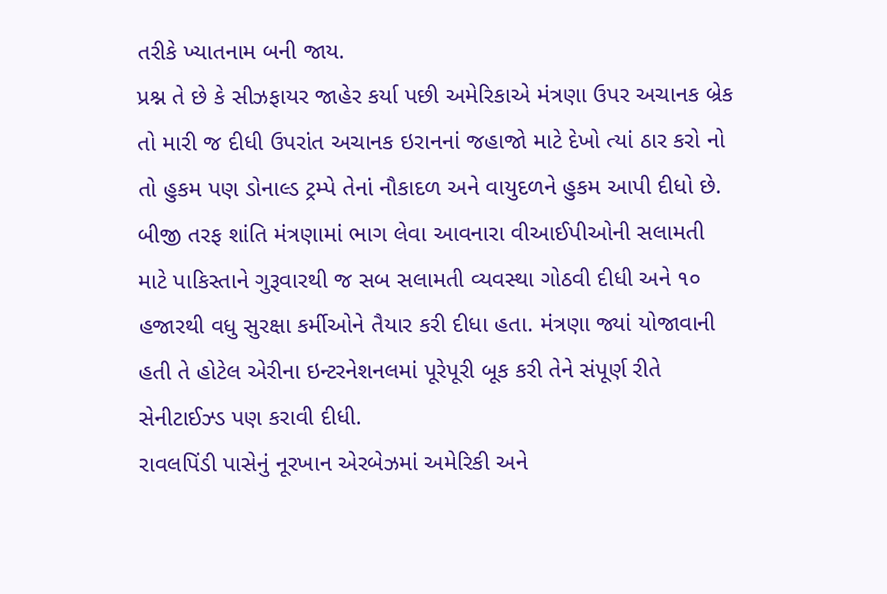તરીકે ખ્યાતનામ બની જાય.
પ્રશ્ન તે છે કે સીઝફાયર જાહેર કર્યા પછી અમેરિકાએ મંત્રણા ઉપર અચાનક બ્રેક તો મારી જ દીધી ઉપરાંત અચાનક ઇરાનનાં જહાજો માટે દેખો ત્યાં ઠાર કરો નો તો હુકમ પણ ડોનાલ્ડ ટ્રમ્પે તેનાં નૌકાદળ અને વાયુદળને હુકમ આપી દીધો છે.
બીજી તરફ શાંતિ મંત્રણામાં ભાગ લેવા આવનારા વીઆઈપીઓની સલામતી માટે પાકિસ્તાને ગુરૂવારથી જ સબ સલામતી વ્યવસ્થા ગોઠવી દીધી અને ૧૦ હજારથી વધુ સુરક્ષા કર્મીઓને તૈયાર કરી દીધા હતા. મંત્રણા જ્યાં યોજાવાની હતી તે હોટેલ એરીના ઇન્ટરનેશનલમાં પૂરેપૂરી બૂક કરી તેને સંપૂર્ણ રીતે સેનીટાઈઝ્ડ પણ કરાવી દીધી.
રાવલપિંડી પાસેનું નૂરખાન એરબેઝમાં અમેરિકી અને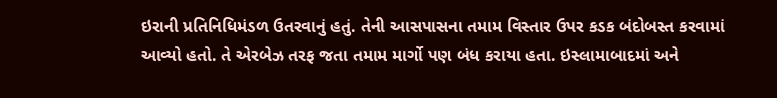ઇરાની પ્રતિનિધિમંડળ ઉતરવાનું હતું. તેની આસપાસના તમામ વિસ્તાર ઉપર કડક બંદોબસ્ત કરવામાં આવ્યો હતો. તે એરબેઝ તરફ જતા તમામ માર્ગો પણ બંધ કરાયા હતા. ઇસ્લામાબાદમાં અને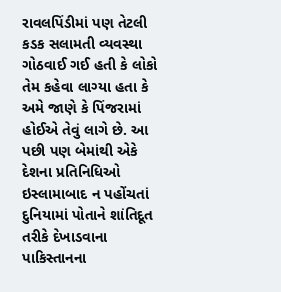રાવલપિંડીમાં પણ તેટલી કડક સલામતી વ્યવસ્થા ગોઠવાઈ ગઈ હતી કે લોકો તેમ કહેવા લાગ્યા હતા કે અમે જાણે કે પિંજરામાં હોઈએ તેવું લાગે છે. આ પછી પણ બેમાંથી એકે દેશના પ્રતિનિધિઓ ઇસ્લામાબાદ ન પહોંચતાં દુનિયામાં પોતાને શાંતિદૂત તરીકે દેખાડવાના પાકિસ્તાનના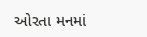ઓરતા મનમાં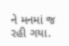ને મનમાં જ રહી ગયા.